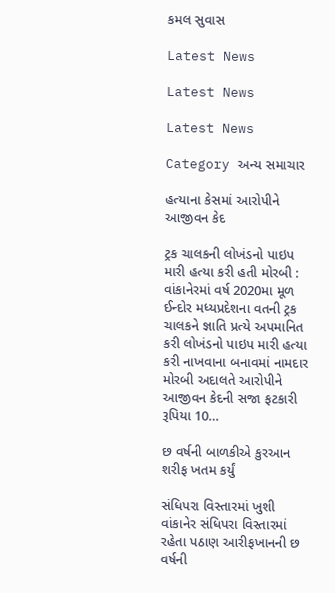કમલ સુવાસ

Latest News

Latest News

Latest News

Category અન્ય સમાચાર

હત્યાના કેસમાં આરોપીને આજીવન કેદ

ટ્રક ચાલકની લોખંડનો પાઇપ મારી હત્યા કરી હતી મોરબી : વાંકાનેરમાં વર્ષ 2020મા મૂળ ઈન્દોર મધ્યપ્રદેશના વતની ટ્રક ચાલકને જ્ઞાતિ પ્રત્યે અપમાનિત કરી લોખંડનો પાઇપ મારી હત્યા કરી નાખવાના બનાવમાં નામદાર મોરબી અદાલતે આરોપીને આજીવન કેદની સજા ફટકારી રૂપિયા 10…

છ વર્ષની બાળકીએ કુરઆન શરીફ ખતમ કર્યું

સંધિપરા વિસ્તારમાં ખુશી વાંકાનેર સંધિપરા વિસ્તારમાં રહેતા પઠાણ આરીફખાનની છ વર્ષની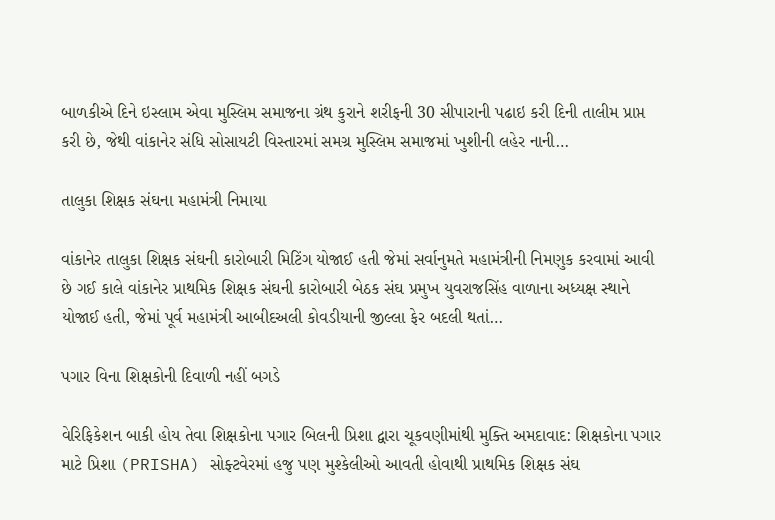બાળકીએ દિને ઇસ્લામ એવા મુસ્લિમ સમાજના ગ્રંથ કુરાને શરીફની 30 સીપારાની પઢાઇ કરી દિની તાલીમ પ્રાપ્ત કરી છે, જેથી વાંકાનેર સંધિ સોસાયટી વિસ્તારમાં સમગ્ર મુસ્લિમ સમાજમાં ખુશીની લહેર નાની…

તાલુકા શિક્ષક સંઘના મહામંત્રી નિમાયા

વાંકાનેર તાલુકા શિક્ષક સંઘની કારોબારી મિટિંગ યોજાઈ હતી જેમાં સર્વાનુમતે મહામંત્રીની નિમણુક કરવામાં આવી છે ગઈ કાલે વાંકાનેર પ્રાથમિક શિક્ષક સંઘની કારોબારી બેઠક સંઘ પ્રમુખ યુવરાજસિંહ વાળાના અધ્યક્ષ સ્થાને યોજાઈ હતી, જેમાં પૂર્વ મહામંત્રી આબીદઅલી કોવડીયાની જીલ્લા ફેર બદલી થતાં…

પગાર વિના શિક્ષકોની દિવાળી નહીં બગડે

વેરિફિકેશન બાકી હોય તેવા શિક્ષકોના પગાર બિલની પ્રિશા દ્વારા ચૂકવણીમાંથી મુક્તિ અમદાવાદ: શિક્ષકોના પગાર માટે પ્રિશા (PRISHA) સોફ્ટવેરમાં હજુ પણ મુશ્કેલીઓ આવતી હોવાથી પ્રાથમિક શિક્ષક સંઘ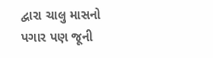દ્વારા ચાલુ માસનો પગાર પણ જૂની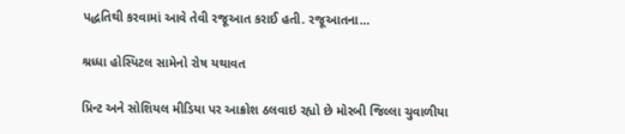પદ્ધતિથી કરવામાં આવે તેવી રજૂઆત કરાઈ હતી. રજૂઆતના…

શ્રધ્ધા હોસ્પિટલ સામેનો રોષ યથાવત

પ્રિન્ટ અને સોશિયલ મીડિયા પર આક્રોશ ઠલવાઇ રહ્યો છે મોરબી જિલ્લા ચુવાળીયા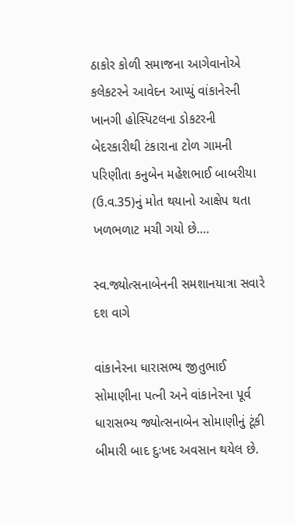ઠાકોર કોળી સમાજના આગેવાનોએ કલેકટરને આવેદન આપ્યું વાંકાનેરની ખાનગી હોસ્પિટલના ડોકટરની બેદરકારીથી ટંકારાના ટોળ ગામની પરિણીતા કનુબેન મહેશભાઈ બાબરીયા (ઉ.વ.35)નું મોત થયાનો આક્ષેપ થતા ખળભળાટ મચી ગયો છે.…

સ્વ.જ્યોત્સનાબેનની સમશાનયાત્રા સવારે દશ વાગે

વાંકાનેરના ધારાસભ્ય જીતુભાઈ સોમાણીના પત્ની અને વાંકાનેરના પૂર્વ ધારાસભ્ય જ્યોત્સનાબેન સોમાણીનું ટૂંકી બીમારી બાદ દુઃખદ અવસાન થયેલ છે.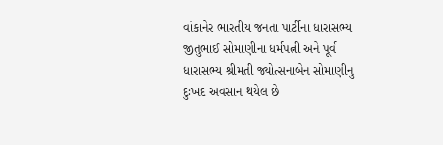વાંકાનેર ભારતીય જનતા પાર્ટીના ધારાસભ્ય જીતુભાઈ સોમાણીના ધર્મપત્ની અને પૂર્વ ધારાસભ્ય શ્રીમતી જ્યોત્સનાબેન સોમાણીનુ દુઃખદ અવસાન થયેલ છે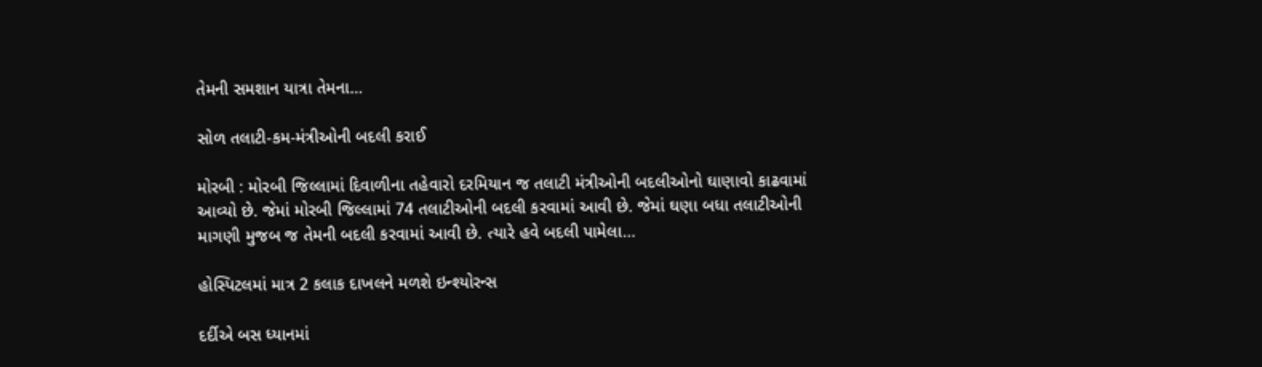તેમની સમશાન યાત્રા તેમના…

સોળ તલાટી-કમ-મંત્રીઓની બદલી કરાઈ

મોરબી : મોરબી જિલ્લામાં દિવાળીના તહેવારો દરમિયાન જ તલાટી મંત્રીઓની બદલીઓનો ઘાણાવો કાઢવામાં આવ્યો છે. જેમાં મોરબી જિલ્લામાં 74 તલાટીઓની બદલી કરવામાં આવી છે. જેમાં ઘણા બધા તલાટીઓની માગણી મુજબ જ તેમની બદલી કરવામાં આવી છે. ત્યારે હવે બદલી પામેલા…

હોસ્પિટલમાં માત્ર 2 કલાક દાખલને મળશે ઇન્શ્યોરન્સ

દર્દીએ બસ ધ્યાનમાં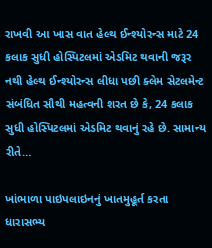રાખવી આ ખાસ વાત હેલ્થ ઈન્શ્યોરન્સ માટે 24 કલાક સુધી હોસ્પિટલમાં એડમિટ થવાની જરૂર નથી હેલ્થ ઈન્શ્યોરન્સ લીધા પછી ક્લેમ સેટલમેન્ટ સંબંધિત સૌથી મહત્વની શરત છે કે, 24 કલાક સુધી હોસ્પિટલમાં એડમિટ થવાનું રહે છે. સામાન્ય રીતે…

ખાંભાળા પાઇપલાઇનનું ખાતમુહૂર્ત કરતા ધારાસભ્ય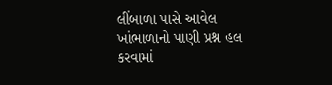લીંબાળા પાસે આવેલ ખાંભાળાનો પાણી પ્રશ્ન હલ કરવામાં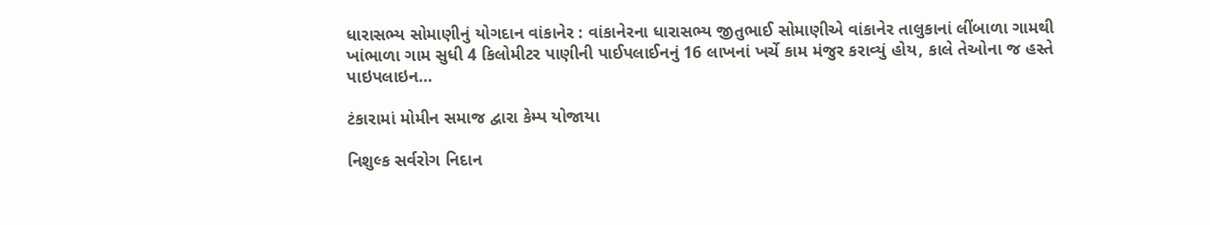ધારાસભ્ય સોમાણીનું યોગદાન વાંકાનેર : વાંકાનેરના ધારાસભ્ય જીતુભાઈ સોમાણીએ વાંકાનેર તાલુકાનાં લીંબાળા ગામથી ખાંભાળા ગામ સુધી 4 કિલોમીટર પાણીની પાઈપલાઈનનું 16 લાખનાં ખર્ચે કામ મંજુર કરાવ્યું હોય, કાલે તેઓના જ હસ્તે પાઇપલાઇન…

ટંકારામાં મોમીન સમાજ દ્વારા કેમ્પ યોજાયા

નિશુલ્ક સર્વરોગ નિદાન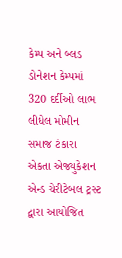કેમ્પ અને બ્લડ ડોનેશન કેમ્પમાં 320 દર્દીઓ લાભ લીધેલ મોમીન સમાજ ટંકારા એકતા એજ્યુકેશન એન્ડ ચેરીટેબલ ટ્રસ્ટ દ્વારા આયોજિત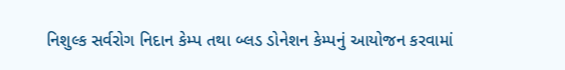નિશુલ્ક સર્વરોગ નિદાન કેમ્પ તથા બ્લડ ડોનેશન કેમ્પનું આયોજન કરવામાં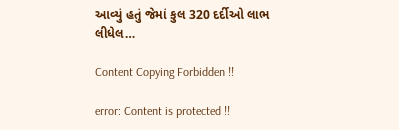આવ્યું હતું જેમાં કુલ 320 દર્દીઓ લાભ લીધેલ…

Content Copying Forbidden !!

error: Content is protected !!